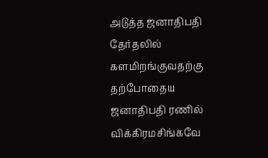அடுத்த ஜனாதிபதி தேர்தலில் களமிறங்குவதற்கு தற்போதைய ஜனாதிபதி ரணில் விக்கிரமசிங்கவே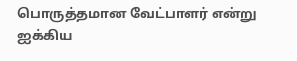பொருத்தமான வேட்பாளர் என்று ஐக்கிய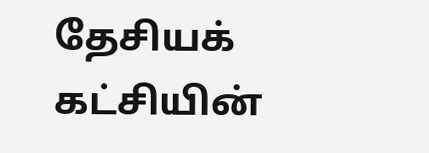தேசியக் கட்சியின்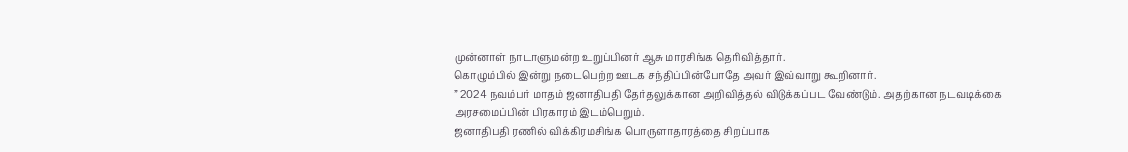முன்னாள் நாடாளுமன்ற உறுப்பினர் ஆசு மாரசிங்க தெரிவித்தார்.
கொழும்பில் இன்று நடைபெற்ற ஊடக சந்திப்பின்போதே அவர் இவ்வாறு கூறினார்.
” 2024 நவம்பர் மாதம் ஜனாதிபதி தேர்தலுக்கான அறிவித்தல் விடுக்கப்பட வேண்டும். அதற்கான நடவடிக்கை அரசமைப்பின் பிரகாரம் இடம்பெறும்.
ஜனாதிபதி ரணில் விக்கிரமசிங்க பொருளாதாரத்தை சிறப்பாக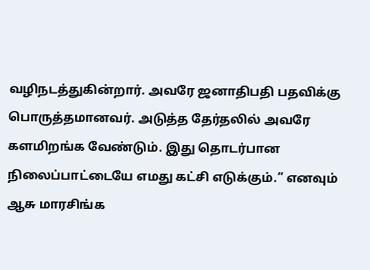வழிநடத்துகின்றார். அவரே ஜனாதிபதி பதவிக்கு பொருத்தமானவர். அடுத்த தேர்தலில் அவரே களமிறங்க வேண்டும். இது தொடர்பான நிலைப்பாட்டையே எமது கட்சி எடுக்கும்.” எனவும் ஆசு மாரசிங்க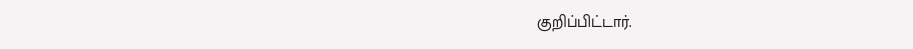குறிப்பிட்டார்.